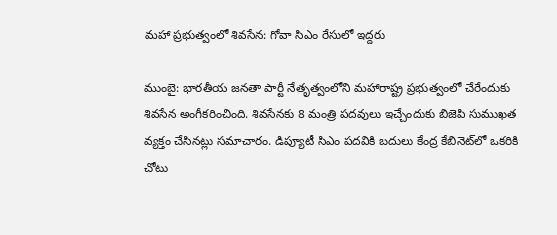మహా ప్రభుత్వంలో శివసేన: గోవా సిఎం రేసులో ఇద్దరు

ముంబై: భారతీయ జనతా పార్టీ నేతృత్వంలోని మహారాష్ట్ర ప్రభుత్వంలో చేరేందుకు శివసేన అంగీకరించింది. శివసేనకు 8 మంత్రి పదవులు ఇచ్చేందుకు బిజెపి సుముఖత వ్యక్తం చేసినట్లు సమాచారం. డిప్యూటీ సిఎం పదవికి బదులు కేంద్ర కేబినెట్‌లో ఒకరికి చోటు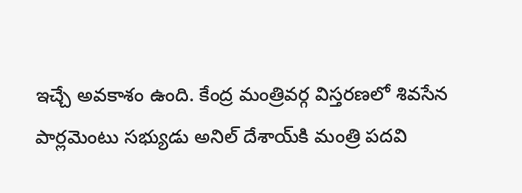ఇచ్చే అవకాశం ఉంది. కేంద్ర మంత్రివర్గ విస్తరణలో శివసేన పార్లమెంటు సభ్యుడు అనిల్ దేశాయ్‌కి మంత్రి పదవి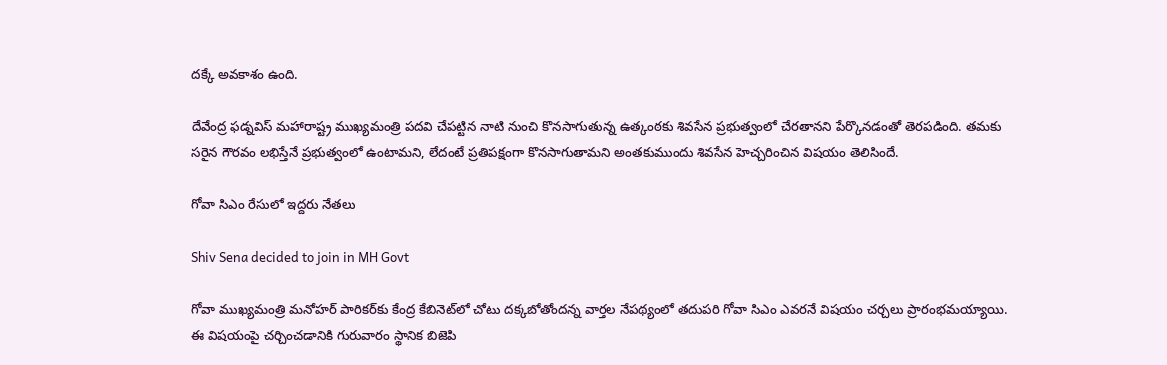దక్కే అవకాశం ఉంది.

దేవేంద్ర ఫడ్నవిస్ మహారాష్ట్ర ముఖ్యమంత్రి పదవి చేపట్టిన నాటి నుంచి కొనసాగుతున్న ఉత్కంఠకు శివసేన ప్రభుత్వంలో చేరతానని పేర్కొనడంతో తెరపడింది. తమకు సరైన గౌరవం లభిస్తేనే ప్రభుత్వంలో ఉంటామని, లేదంటే ప్రతిపక్షంగా కొనసాగుతామని అంతకుముందు శివసేన హెచ్చరించిన విషయం తెలిసిందే.

గోవా సిఎం రేసులో ఇద్దరు నేతలు

Shiv Sena decided to join in MH Govt

గోవా ముఖ్యమంత్రి మనోహర్ పారికర్‌కు కేంద్ర కేబినెట్‌లో చోటు దక్కబోతోందన్న వార్తల నేపథ్యంలో తదుపరి గోవా సిఎం ఎవరనే విషయం చర్చలు ప్రారంభమయ్యాయి. ఈ విషయంపై చర్చించడానికి గురువారం స్థానిక బిజెపి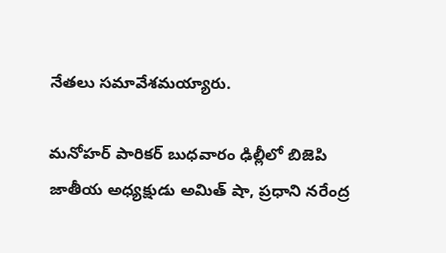నేతలు సమావేశమయ్యారు.

మనోహర్ పారికర్ బుధవారం ఢిల్లీలో బిజెపి జాతీయ అధ్యక్షుడు అమిత్ షా, ప్రధాని నరేంద్ర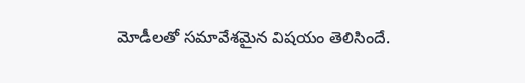మోడీలతో సమావేశమైన విషయం తెలిసిందే.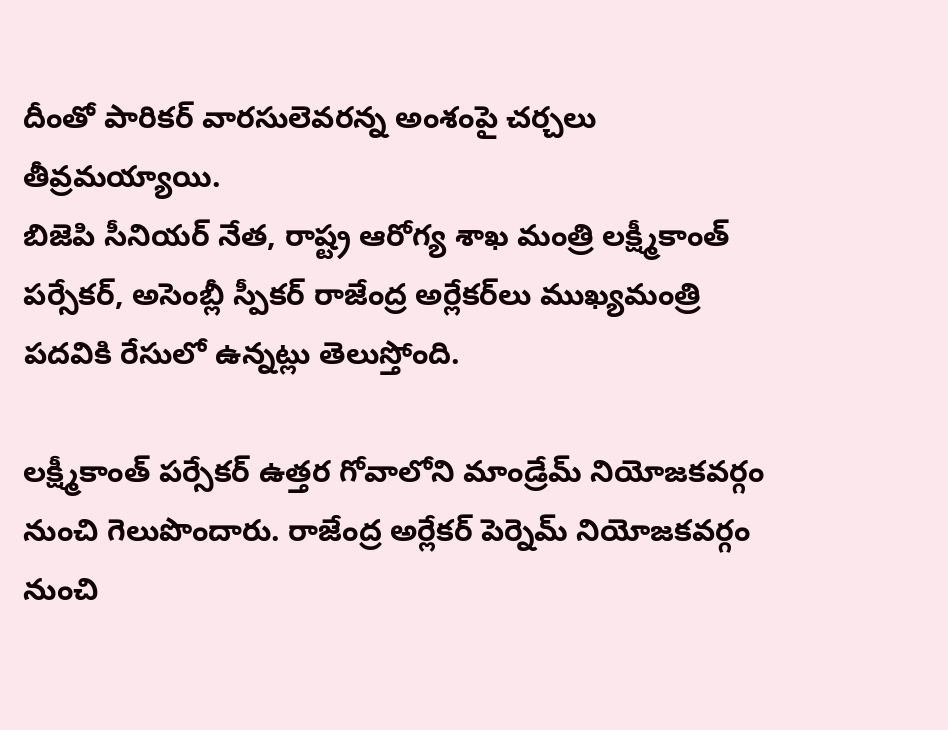దీంతో పారికర్ వారసులెవరన్న అంశంపై చర్చలు తీవ్రమయ్యాయి.
బిజెపి సీనియర్ నేత, రాష్ట్ర ఆరోగ్య శాఖ మంత్రి లక్ష్మీకాంత్ పర్సేకర్, అసెంబ్లీ స్పీకర్ రాజేంద్ర అర్లేకర్‌లు ముఖ్యమంత్రి పదవికి రేసులో ఉన్నట్లు తెలుస్తోంది.

లక్ష్మీకాంత్ పర్సేకర్ ఉత్తర గోవాలోని మాండ్రేమ్ నియోజకవర్గం నుంచి గెలుపొందారు. రాజేంద్ర అర్లేకర్ పెర్నెమ్ నియోజకవర్గం నుంచి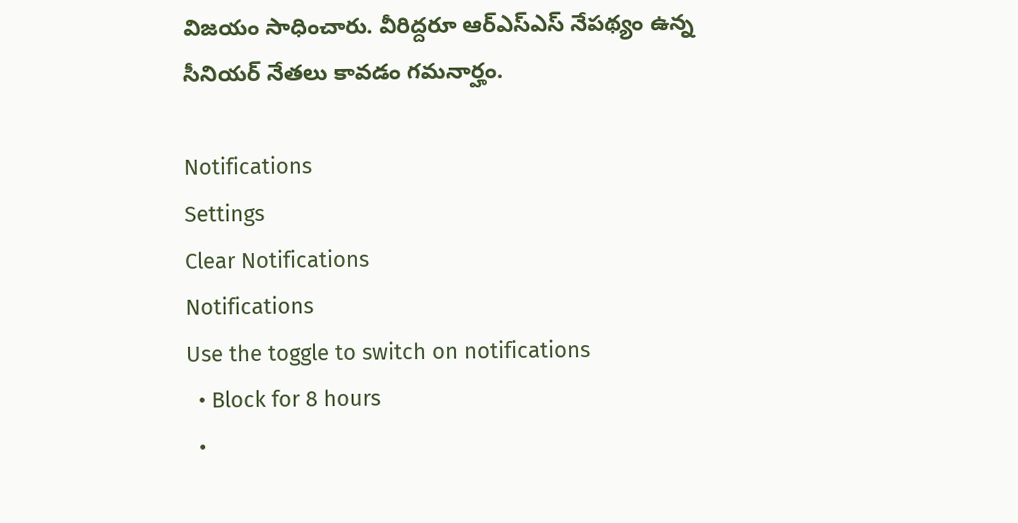విజయం సాధించారు. వీరిద్దరూ ఆర్ఎస్ఎస్ నేపథ్యం ఉన్న సీనియర్ నేతలు కావడం గమనార్హం.

Notifications
Settings
Clear Notifications
Notifications
Use the toggle to switch on notifications
  • Block for 8 hours
  •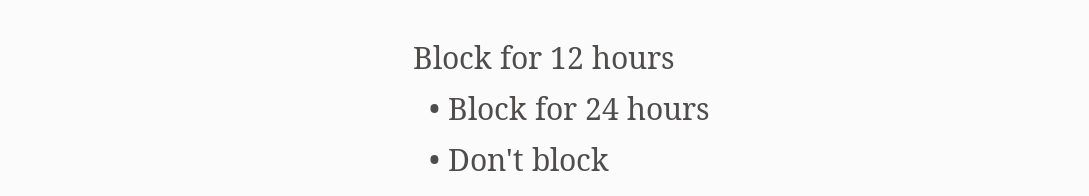Block for 12 hours
  • Block for 24 hours
  • Don't block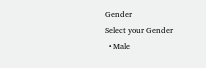Gender
Select your Gender
  • Male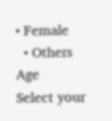• Female
  • Others
Age
Select your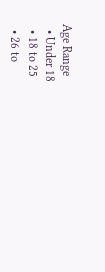Age Range
  • Under 18
  • 18 to 25
  • 26 to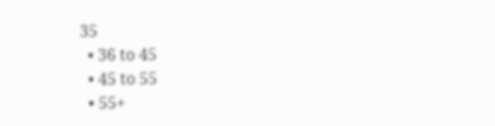35
  • 36 to 45
  • 45 to 55
  • 55+